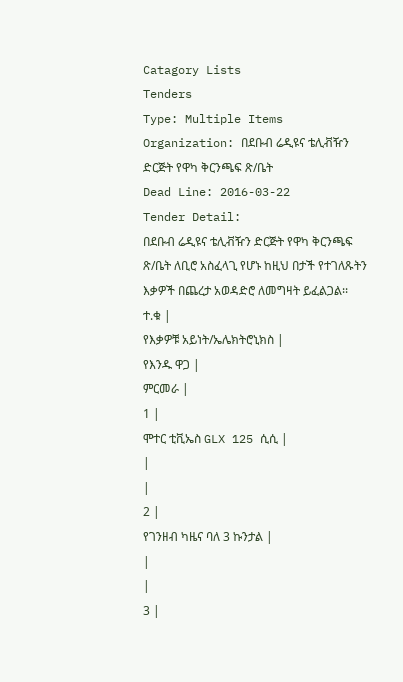Catagory Lists
Tenders
Type: Multiple Items
Organization: በደቡብ ሬዲዩና ቴሊቭዥን ድርጅት የዋካ ቅርንጫፍ ጽ/ቤት
Dead Line: 2016-03-22
Tender Detail:
በደቡብ ሬዲዩና ቴሊቭዥን ድርጅት የዋካ ቅርንጫፍ ጽ/ቤት ለቢሮ አስፈላጊ የሆኑ ከዚህ በታች የተገለጹትን እቃዎች በጨረታ አወዳድሮ ለመግዛት ይፈልጋል፡፡
ተ.ቁ |
የእቃዎቹ አይነት/ኤሌክትሮኒክስ |
የእንዱ ዋጋ |
ምርመራ |
1 |
ሞተር ቲቪኤስ GLX 125 ሲሲ |
|
|
2 |
የገንዘብ ካዜና ባለ 3 ኩንታል |
|
|
3 |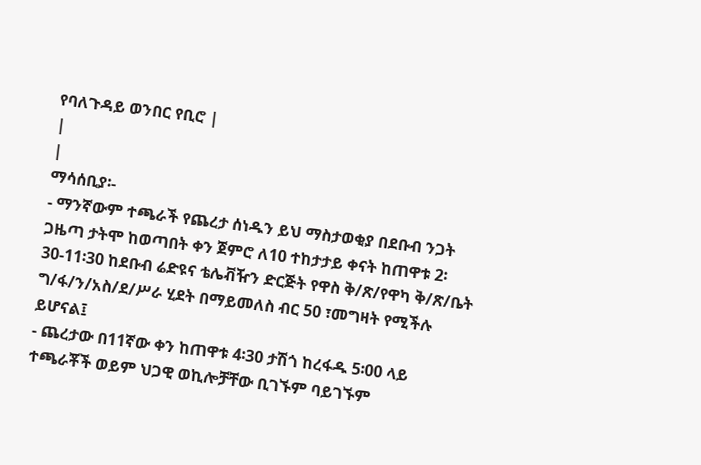የባለጉዳይ ወንበር የቢሮ |
|
|
ማሳሰቢያ፡-
- ማንኛውም ተጫራች የጨረታ ሰነዱን ይህ ማስታወቂያ በደቡብ ንጋት ጋዜጣ ታትሞ ከወጣበት ቀን ጀምሮ ለ10 ተከታታይ ቀናት ከጠዋቱ 2፡30-11፡30 ከደቡብ ሬድዩና ቴሌቭዥን ድርጅት የዋስ ቅ/ጽ/የዋካ ቅ/ጽ/ቤት ግ/ፋ/ን/አስ/ደ/ሥራ ሂደት በማይመለስ ብር 50 ፣መግዛት የሚችሉ ይሆናል፤
- ጨረታው በ11ኛው ቀን ከጠዋቱ 4፡30 ታሽጎ ከረፋዱ 5፡00 ላይ ተጫራቾች ወይም ህጋዊ ወኪሎቻቸው ቢገኙም ባይገኙም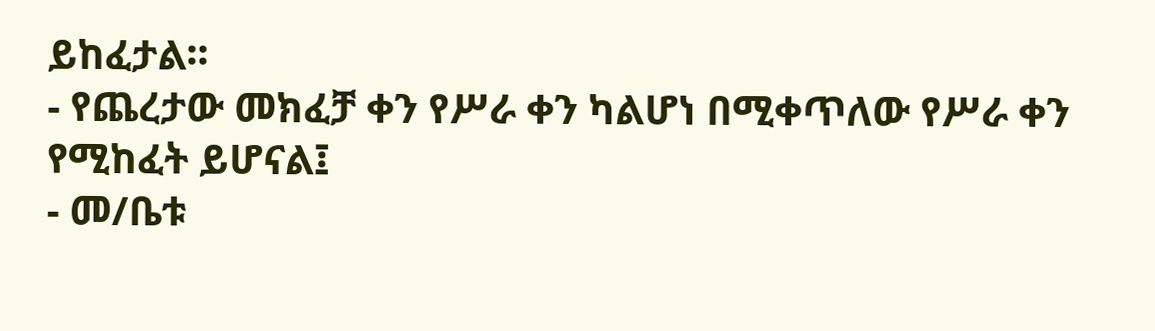ይከፈታል፡፡
- የጨረታው መክፈቻ ቀን የሥራ ቀን ካልሆነ በሚቀጥለው የሥራ ቀን የሚከፈት ይሆናል፤
- መ/ቤቱ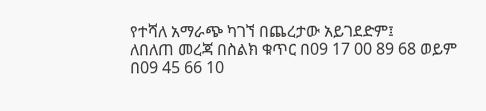የተሻለ አማራጭ ካገኘ በጨረታው አይገደድም፤
ለበለጠ መረጃ በስልክ ቁጥር በ09 17 00 89 68 ወይም በ09 45 66 10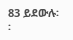83 ይደውሉ፡፡